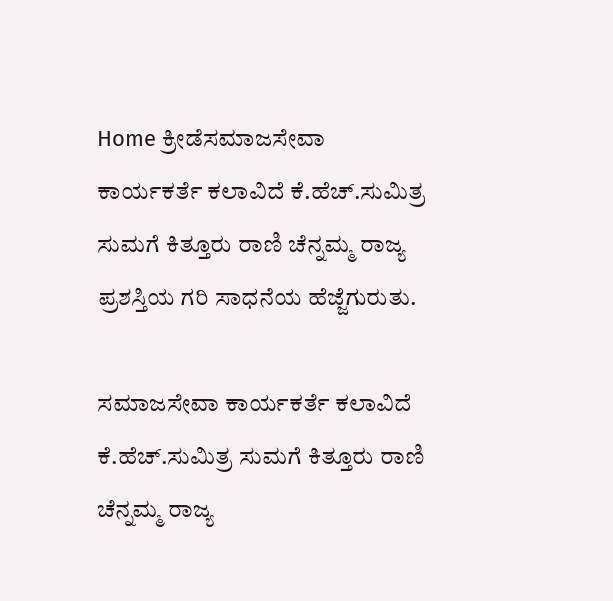Home ಕ್ರೀಡೆಸಮಾಜಸೇವಾ ಕಾರ್ಯಕರ್ತೆ ಕಲಾವಿದೆ ಕೆ.ಹೆಚ್.ಸುಮಿತ್ರ ಸುಮಗೆ ಕಿತ್ತೂರು ರಾಣಿ ಚೆನ್ನಮ್ಮ ರಾಜ್ಯ ಪ್ರಶಸ್ತಿಯ ಗರಿ ಸಾಧನೆಯ ಹೆಜ್ಜೆಗುರುತು.

ಸಮಾಜಸೇವಾ ಕಾರ್ಯಕರ್ತೆ ಕಲಾವಿದೆ ಕೆ.ಹೆಚ್.ಸುಮಿತ್ರ ಸುಮಗೆ ಕಿತ್ತೂರು ರಾಣಿ ಚೆನ್ನಮ್ಮ ರಾಜ್ಯ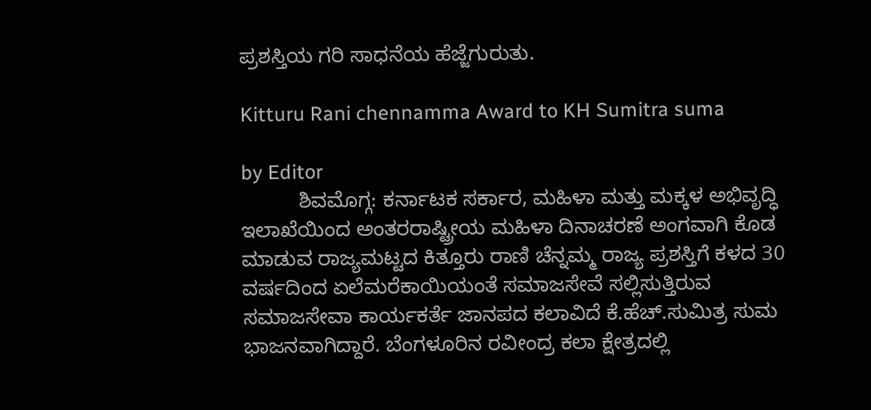ಪ್ರಶಸ್ತಿಯ ಗರಿ ಸಾಧನೆಯ ಹೆಜ್ಜೆಗುರುತು.

Kitturu Rani chennamma Award to KH Sumitra suma

by Editor
          ಶಿವಮೊಗ್ಗ: ಕರ್ನಾಟಕ ಸರ್ಕಾರ, ಮಹಿಳಾ ಮತ್ತು ಮಕ್ಕಳ ಅಭಿವೃದ್ಧಿ ಇಲಾಖೆಯಿಂದ ಅಂತರರಾಷ್ಟ್ರೀಯ ಮಹಿಳಾ ದಿನಾಚರಣೆ ಅಂಗವಾಗಿ ಕೊಡ ಮಾಡುವ ರಾಜ್ಯಮಟ್ಟದ ಕಿತ್ತೂರು ರಾಣಿ ಚೆನ್ನಮ್ಮ ರಾಜ್ಯ ಪ್ರಶಸ್ತಿಗೆ ಕಳದ 30 ವರ್ಷದಿಂದ ಏಲೆಮರೆಕಾಯಿಯಂತೆ ಸಮಾಜಸೇವೆ ಸಲ್ಲಿಸುತ್ತಿರುವ  ಸಮಾಜಸೇವಾ ಕಾರ್ಯಕರ್ತೆ ಜಾನಪದ ಕಲಾವಿದೆ ಕೆ.ಹೆಚ್.ಸುಮಿತ್ರ ಸುಮ ಭಾಜನವಾಗಿದ್ದಾರೆ. ಬೆಂಗಳೂರಿನ ರವೀಂದ್ರ ಕಲಾ ಕ್ಷೇತ್ರದಲ್ಲಿ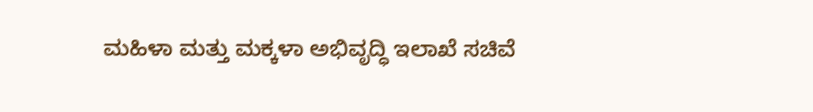ಮಹಿಳಾ ಮತ್ತು ಮಕ್ಕಳಾ ಅಭಿವೃದ್ಧಿ ಇಲಾಖೆ ಸಚಿವೆ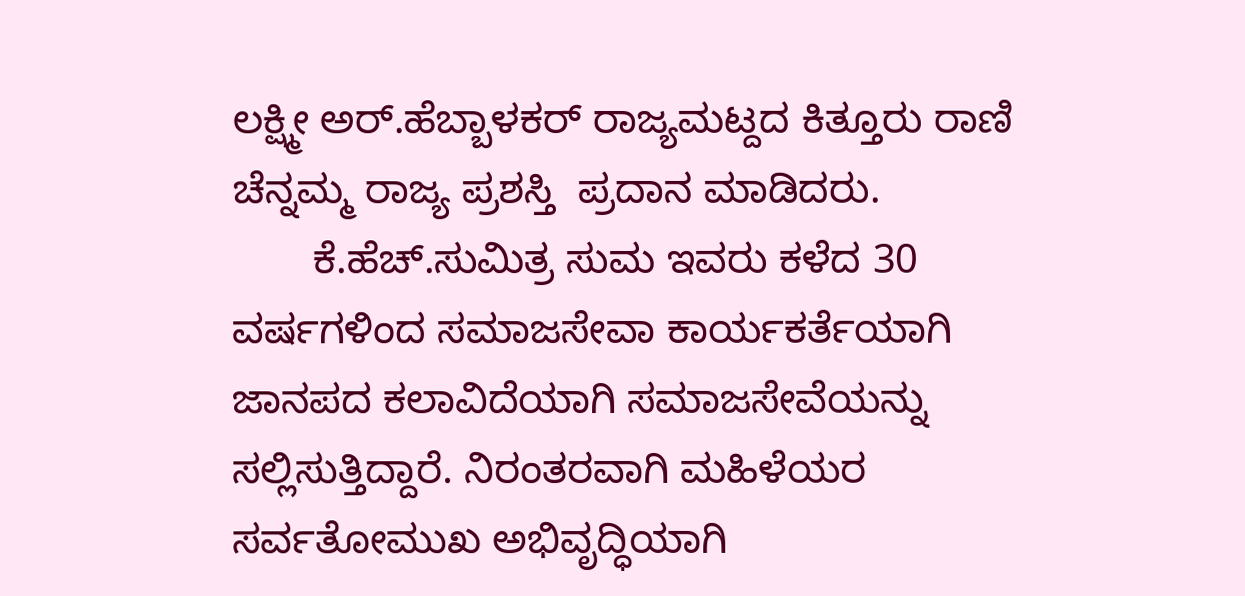ಲಕ್ಷ್ಮೀ ಅರ್.ಹೆಬ್ಬಾಳಕರ್ ರಾಜ್ಯಮಟ್ದದ ಕಿತ್ತೂರು ರಾಣಿ ಚೆನ್ನಮ್ಮ ರಾಜ್ಯ ಪ್ರಶಸ್ತಿ  ಪ್ರದಾನ ಮಾಡಿದರು.
       ಕೆ.ಹೆಚ್.ಸುಮಿತ್ರ ಸುಮ ಇವರು ಕಳೆದ 30 ವರ್ಷಗಳಿಂದ ಸಮಾಜಸೇವಾ ಕಾರ್ಯಕರ್ತೆಯಾಗಿ ಜಾನಪದ ಕಲಾವಿದೆಯಾಗಿ ಸಮಾಜಸೇವೆಯನ್ನು ಸಲ್ಲಿಸುತ್ತಿದ್ದಾರೆ. ನಿರಂತರವಾಗಿ ಮಹಿಳೆಯರ ಸರ್ವತೋಮುಖ ಅಭಿವೃದ್ಧಿಯಾಗಿ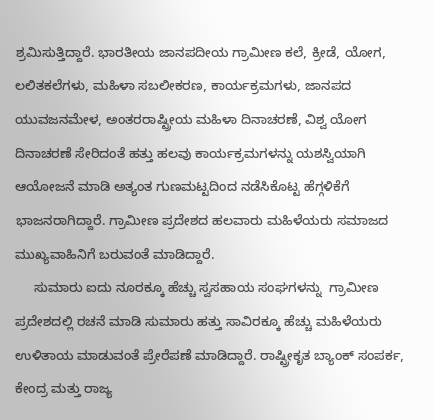ಶ್ರಮಿಸುತ್ತಿದ್ದಾರೆ. ಭಾರತೀಯ ಜಾನಪದೀಯ ಗ್ರಾಮೀಣ ಕಲೆ, ಕ್ರೀಡೆ, ಯೋಗ, ಲಲಿತಕಲೆಗಳು, ಮಹಿಳಾ ಸಬಲೀಕರಣ, ಕಾರ್ಯಕ್ರಮಗಳು, ಜಾನಪದ ಯುವಜನಮೇಳ, ಅಂತರರಾಷ್ಟ್ರೀಯ ಮಹಿಳಾ ದಿನಾಚರಣೆ, ವಿಶ್ವ ಯೋಗ ದಿನಾಚರಣೆ ಸೇರಿದಂತೆ ಹತ್ತು ಹಲವು ಕಾರ್ಯಕ್ರಮಗಳನ್ನು ಯಶಸ್ವಿಯಾಗಿ ಆಯೋಜನೆ ಮಾಡಿ ಅತ್ಯಂತ ಗುಣಮಟ್ಟದಿಂದ ನಡೆಸಿಕೊಟ್ಟ ಹೆಗ್ಗಳಿಕೆಗೆ ಭಾಜನರಾಗಿದ್ದಾರೆ. ಗ್ರಾಮೀಣ ಪ್ರದೇಶದ ಹಲವಾರು ಮಹಿಳೆಯರು ಸಮಾಜದ ಮುಖ್ಯವಾಹಿನಿಗೆ ಬರುವಂತೆ ಮಾಡಿದ್ದಾರೆ.
     ಸುಮಾರು ಐದು ನೂರಕ್ಕೂ ಹೆಚ್ಚು ಸ್ವಸಹಾಯ ಸಂಘಗಳನ್ನು  ಗ್ರಾಮೀಣ ಪ್ರದೇಶದಲ್ಲಿ ರಚನೆ ಮಾಡಿ ಸುಮಾರು ಹತ್ತು ಸಾವಿರಕ್ಕೂ ಹೆಚ್ಚು ಮಹಿಳೆಯರು ಉಳಿತಾಯ ಮಾಡುವಂತೆ ಪ್ರೇರೆಪಣೆ ಮಾಡಿದ್ದಾರೆ. ರಾಷ್ಟ್ರೀಕೃತ ಬ್ಯಾಂಕ್ ಸಂಪರ್ಕ, ಕೇಂದ್ರ ಮತ್ತು ರಾಜ್ಯ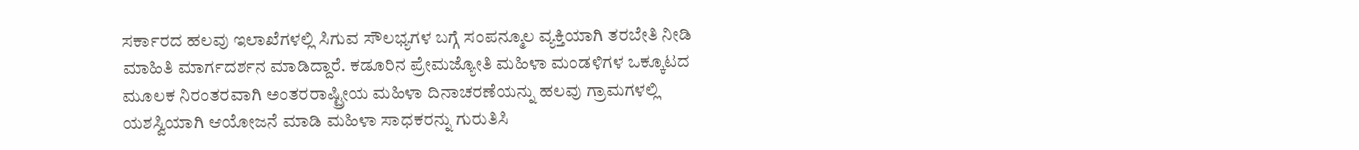ಸರ್ಕಾರದ ಹಲವು ಇಲಾಖೆಗಳಲ್ಲಿ ಸಿಗುವ ಸೌಲಭ್ಯಗಳ ಬಗ್ಗೆ ಸಂಪನ್ಮೂಲ ವ್ಯಕ್ತಿಯಾಗಿ ತರಬೇತಿ ನೀಡಿ ಮಾಹಿತಿ ಮಾರ್ಗದರ್ಶನ ಮಾಡಿದ್ದಾರೆ. ಕಡೂರಿನ ಪ್ರೇಮಜ್ಯೋತಿ ಮಹಿಳಾ ಮಂಡಳಿಗಳ ಒಕ್ಕೂಟದ ಮೂಲಕ ನಿರಂತರವಾಗಿ ಅಂತರರಾಷ್ಟ್ರೀಯ ಮಹಿಳಾ ದಿನಾಚರಣೆಯನ್ನು ಹಲವು ಗ್ರಾಮಗಳಲ್ಲಿ ಯಶಸ್ವಿಯಾಗಿ ಆಯೋಜನೆ ಮಾಡಿ ಮಹಿಳಾ ಸಾಧಕರನ್ನು ಗುರುತಿಸಿ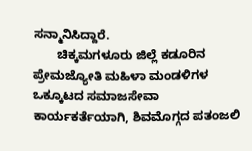ಸನ್ಮಾನಿಸಿದ್ದಾರೆ.
       ಚಿಕ್ಕಮಗಳೂರು ಜಿಲ್ಲೆ ಕಡೂರಿನ ಪ್ರೇಮಜ್ಯೋತಿ ಮಹಿಳಾ ಮಂಡಳಿಗಳ ಒಕ್ಕೂಟದ ಸಮಾಜಸೇವಾ ಕಾರ್ಯಕರ್ತೆಯಾಗಿ, ಶಿವಮೊಗ್ಗದ ಪತಂಜಲಿ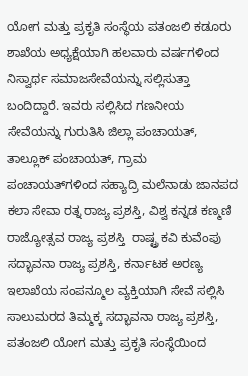ಯೋಗ ಮತ್ತು ಪ್ರಕೃತಿ ಸಂಸ್ಥೆಯ ಪತಂಜಲಿ ಕಡೂರು ಶಾಖೆಯ ಅಧ್ಯಕ್ಷೆಯಾಗಿ ಹಲವಾರು ವರ್ಷಗಳಿಂದ ನಿಸ್ವಾರ್ಥ ಸಮಾಜಸೇವೆಯನ್ನು ಸಲ್ಲಿಸುತ್ತಾ ಬಂದಿದ್ದಾರೆ. ಇವರು ಸಲ್ಲಿಸಿದ ಗಣನೀಯ ಸೇವೆಯನ್ನು ಗುರುತಿಸಿ ಜಿಲ್ಲಾ ಪಂಚಾಯತ್, ತಾಲ್ಲೂಕ್ ಪಂಚಾಯತ್, ಗ್ರಾಮ ಪಂಚಾಯತ್‍ಗಳಿಂದ ಸಹ್ಯಾದ್ರಿ ಮಲೆನಾಡು ಜಾನಪದ ಕಲಾ ಸೇವಾ ರತ್ನ ರಾಜ್ಯ ಪ್ರಶಸ್ತಿ, ವಿಶ್ವ ಕನ್ನಡ ಕಣ್ಮಣಿ ರಾಜ್ಯೋತ್ಸವ ರಾಜ್ಯ ಪ್ರಶಸ್ತಿ  ರಾಷ್ಟ್ರ ಕವಿ ಕುವೆಂಪು ಸದ್ಭಾವನಾ ರಾಜ್ಯ ಪ್ರಶಸ್ತಿ, ಕರ್ನಾಟಕ ಅರಣ್ಯ ಇಲಾಖೆಯ ಸಂಪನ್ಮೂಲ ವ್ಯಕ್ತಿಯಾಗಿ ಸೇವೆ ಸಲ್ಲಿಸಿ ಸಾಲುಮರದ ತಿಮ್ಮಕ್ಕ ಸದ್ಭಾವನಾ ರಾಜ್ಯ ಪ್ರಶಸ್ತಿ, ಪತಂಜಲಿ ಯೋಗ ಮತ್ತು ಪ್ರಕೃತಿ ಸಂಸ್ಥೆಯಿಂದ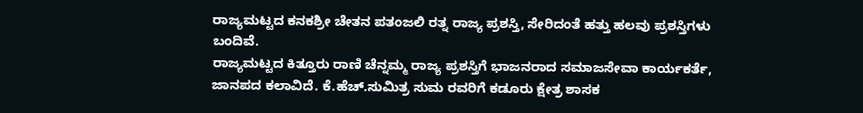ರಾಜ್ಯಮಟ್ಟದ ಕನಕಶ್ರೀ ಚೇತನ ಪತಂಜಲಿ ರತ್ನ ರಾಜ್ಯ ಪ್ರಶಸ್ತಿ, ಸೇರಿದಂತೆ ಹತ್ತು ಹಲವು ಪ್ರಶಸ್ತಿಗಳು ಬಂದಿವೆ.
ರಾಜ್ಯಮಟ್ಟದ ಕಿತ್ತೂರು ರಾಣಿ ಚೆನ್ನಮ್ಮ ರಾಜ್ಯ ಪ್ರಶಸ್ತಿಗೆ ಭಾಜನರಾದ ಸಮಾಜಸೇವಾ ಕಾರ್ಯಕರ್ತೆ, ಜಾನಪದ ಕಲಾವಿದೆ. ಕೆ.ಹೆಚ್.ಸುಮಿತ್ರ ಸುಮ ರವರಿಗೆ ಕಡೂರು ಕ್ಷೇತ್ರ ಶಾಸಕ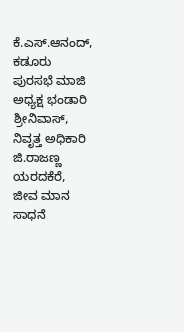ಕೆ.ಎಸ್.ಆನಂದ್, ಕಡೂರು ಪುರಸಭೆ ಮಾಜಿ ಅಧ್ಯಕ್ಷ ಭಂಡಾರಿ ಶ್ರೀನಿವಾಸ್, ನಿವೃತ್ತ ಅಧಿಕಾರಿ ಜಿ.ರಾಜಣ್ಣ ಯರದಕೆರೆ, ಜೀವ ಮಾನ ಸಾಧನೆ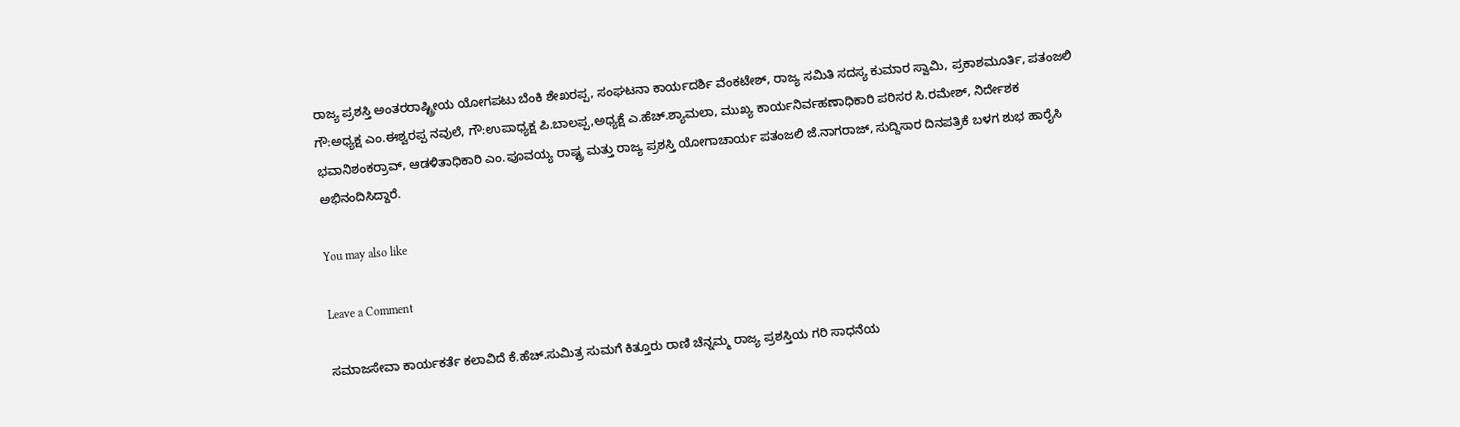ರಾಜ್ಯ ಪ್ರಶಸ್ತಿ ಅಂತರರಾಷ್ಟ್ರೀಯ ಯೋಗಪಟು ಬೆಂಕಿ ಶೇಖರಪ್ಪ, ಸಂಘಟನಾ ಕಾರ್ಯದರ್ಶಿ ವೆಂಕಟೇಶ್, ರಾಜ್ಯ ಸಮಿತಿ ಸದಸ್ಯ ಕುಮಾರ ಸ್ವಾಮಿ, ಪ್ರಕಾಶಮೂರ್ತಿ, ಪತಂಜಲಿ ಗೌ:ಅಧ್ಯಕ್ಷ ಎಂ.ಈಶ್ವರಪ್ಪ ನವುಲೆ, ಗೌ:ಉಪಾಧ್ಯಕ್ಷ ಪಿ.ಬಾಲಪ್ಪ,ಅಧ್ಯಕ್ಷೆ ಎ.ಹೆಚ್.ಶ್ಯಾಮಲಾ, ಮುಖ್ಯ ಕಾರ್ಯನಿರ್ವಹಣಾಧಿಕಾರಿ ಪರಿಸರ ಸಿ.ರಮೇಶ್, ನಿರ್ದೇಶಕ ಭವಾನಿಶಂಕರ್‍ರಾವ್, ಆಡಳಿತಾಧಿಕಾರಿ ಎಂ.ಪೂವಯ್ಯ ರಾಷ್ಟ್ರ ಮತ್ತು ರಾಜ್ಯ ಪ್ರಶಸ್ತಿ ಯೋಗಾಚಾರ್ಯ ಪತಂಜಲಿ ಜೆ.ನಾಗರಾಜ್, ಸುದ್ದಿಸಾರ ದಿನಪತ್ರಿಕೆ ಬಳಗ ಶುಭ ಹಾರೈಸಿ ಅಭಿನಂದಿಸಿದ್ದಾರೆ.

You may also like

Leave a Comment

ಸಮಾಜಸೇವಾ ಕಾರ್ಯಕರ್ತೆ ಕಲಾವಿದೆ ಕೆ.ಹೆಚ್.ಸುಮಿತ್ರ ಸುಮಗೆ ಕಿತ್ತೂರು ರಾಣಿ ಚೆನ್ನಮ್ಮ ರಾಜ್ಯ ಪ್ರಶಸ್ತಿಯ ಗರಿ ಸಾಧನೆಯ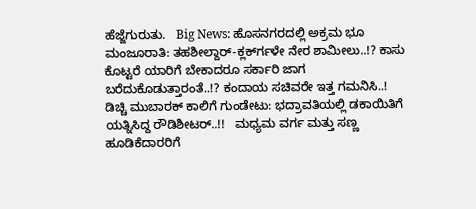ಹೆಜ್ಜೆಗುರುತು.   Big News: ಹೊಸನಗರದಲ್ಲಿ ಅಕ್ರಮ ಭೂ ಮಂಜೂರಾತಿ: ತಹಶೀಲ್ದಾರ್-ಕ್ಲರ್ಕ್‍ಗಳೇ ನೇರ ಶಾಮೀಲು..!? ಕಾಸು ಕೊಟ್ಟರೆ ಯಾರಿಗೆ ಬೇಕಾದರೂ ಸರ್ಕಾರಿ ಜಾಗ ಬರೆದುಕೊಡುತ್ತಾರಂತೆ..!? ಕಂದಾಯ ಸಚಿವರೇ ಇತ್ತ ಗಮನಿಸಿ..!   ಡಿಚ್ಚಿ ಮುಬಾರಕ್ ಕಾಲಿಗೆ ಗುಂಡೇಟು: ಭದ್ರಾವತಿಯಲ್ಲಿ ಡಕಾಯಿತಿಗೆ ಯತ್ನಿಸಿದ್ದ ರೌಡಿಶೀಟರ್..!!   ಮಧ್ಯಮ ವರ್ಗ ಮತ್ತು ಸಣ್ಣ ಹೂಡಿಕೆದಾರರಿಗೆ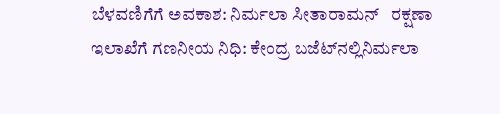ಬೆಳವಣಿಗೆಗೆ ಅವಕಾಶ: ನಿರ್ಮಲಾ ಸೀತಾರಾಮನ್   ರಕ್ಷಣಾ ಇಲಾಖೆಗೆ ಗಣನೀಯ ನಿಧಿ: ಕೇಂದ್ರ ಬಜೆಟ್‌ನಲ್ಲಿನಿರ್ಮಲಾ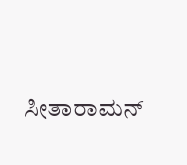ಸೀತಾರಾಮನ್